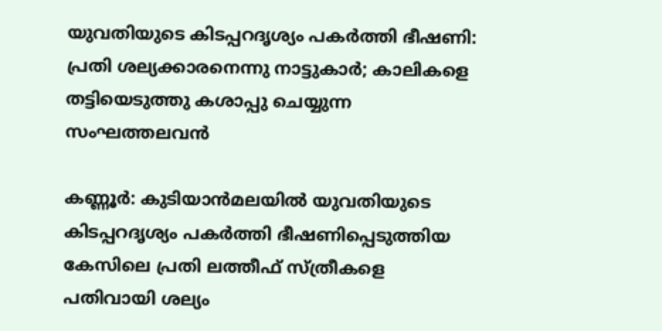യുവതിയുടെ കിടപ്പറദൃശ്യം പകർത്തി ഭീഷണി: പ്രതി ശല്യക്കാരനെന്നു നാട്ടുകാർ; കാലികളെ തട്ടിയെടുത്തു കശാപ്പു ചെയ്യുന്ന സംഘത്തലവൻ

കണ്ണൂർ: കുടിയാൻമലയിൽ യുവതിയുടെ കിടപ്പറദൃശ്യം പകർത്തി ഭീഷണിപ്പെടുത്തിയ കേസിലെ പ്രതി ലത്തീഫ് സ്ത്രീകളെ പതിവായി ശല്യം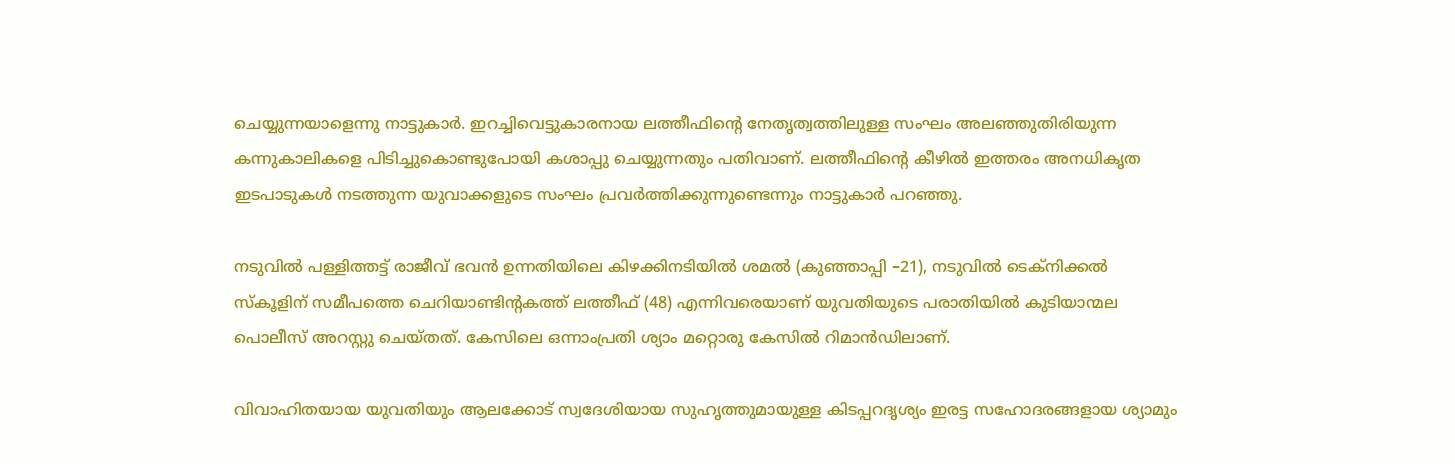ചെയ്യുന്നയാളെന്നു നാട്ടുകാർ. ഇറച്ചിവെട്ടുകാരനായ ലത്തീഫിന്റെ നേതൃത്വത്തിലുള്ള സംഘം അലഞ്ഞുതിരിയുന്ന കന്നുകാലികളെ പിടിച്ചുകൊണ്ടുപോയി കശാപ്പു ചെയ്യുന്നതും പതിവാണ്. ലത്തീഫിന്റെ കീഴിൽ ഇത്തരം അനധികൃത ഇടപാടുകൾ നടത്തുന്ന യുവാക്കളുടെ സംഘം പ്രവർത്തിക്കുന്നുണ്ടെന്നും നാട്ടുകാർ പറഞ്ഞു.

നടുവിൽ പള്ളിത്തട്ട് രാജീവ് ഭവൻ ഉന്നതിയിലെ കിഴക്കിനടിയിൽ ശമൽ (കുഞ്ഞാപ്പി –21), നടുവിൽ ടെക്നിക്കൽ സ്കൂളിന് സമീപത്തെ ചെറിയാണ്ടിന്റകത്ത് ലത്തീഫ് (48) എന്നിവരെയാണ് യുവതിയുടെ പരാതിയിൽ കുടിയാന്മല പൊലീസ് അറസ്റ്റു ചെയ്തത്. കേസിലെ ഒന്നാംപ്രതി ശ്യാം മറ്റൊരു കേസിൽ റിമാൻഡിലാണ്.

വിവാഹിതയായ യുവതിയും ആലക്കോട് സ്വദേശിയായ സുഹൃത്തുമായുള്ള കിടപ്പറദൃശ്യം ഇരട്ട സഹോദരങ്ങളായ ശ്യാമും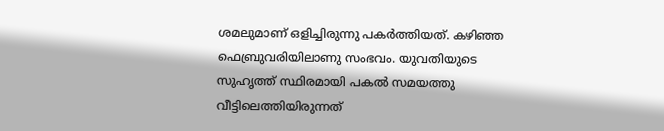ശമലുമാണ് ഒളിച്ചിരുന്നു പകർത്തിയത്. കഴിഞ്ഞ ഫെബ്രുവരിയിലാണു സംഭവം. യുവതിയുടെ സുഹ‍ൃത്ത് സ്ഥിരമായി പകൽ സമയത്തു വീട്ടിലെത്തിയിരുന്നത്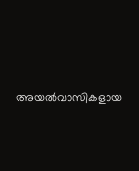അയൽവാസികളായ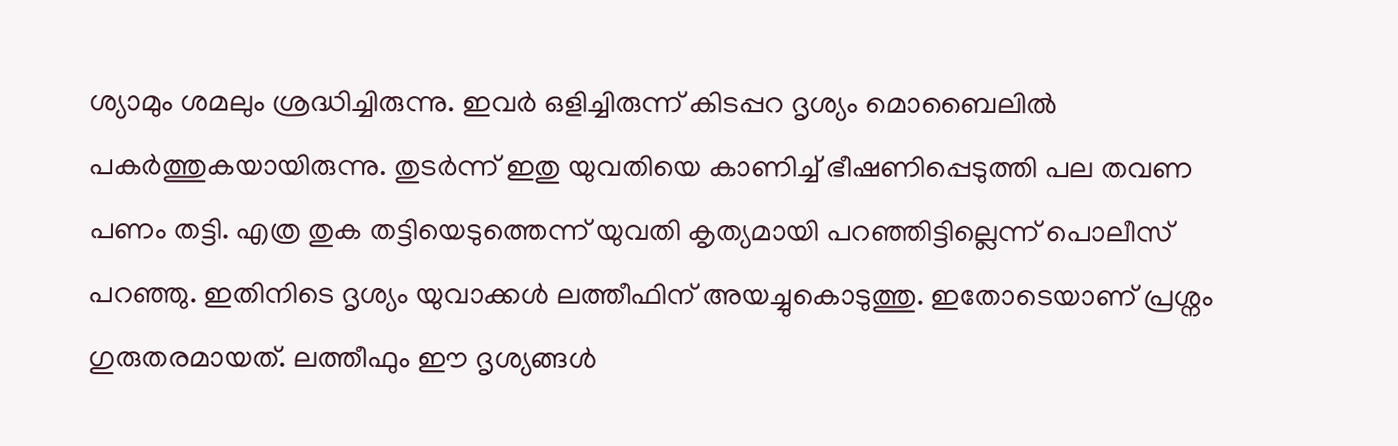ശ്യാമും ശമലും ശ്രദ്ധിച്ചിരുന്നു. ഇവർ ഒളിച്ചിരുന്ന് കിടപ്പറ ദൃശ്യം മൊബൈലിൽ പകർത്തുകയായിരുന്നു. തുടർന്ന് ഇതു യുവതിയെ കാണിച്ച് ഭീഷണിപ്പെടുത്തി പല തവണ പണം തട്ടി. എത്ര തുക തട്ടിയെടുത്തെന്ന് യുവതി കൃത്യമായി പറഞ്ഞിട്ടില്ലെന്ന് പൊലീസ് പറഞ്ഞു. ഇതിനിടെ ദൃശ്യം യുവാക്കൾ ലത്തീഫിന് അയച്ചുകൊടുത്തു. ഇതോടെയാണ് പ്രശ്നം ഗുരുതരമായത്. ലത്തീഫും ഈ ദൃശ്യങ്ങൾ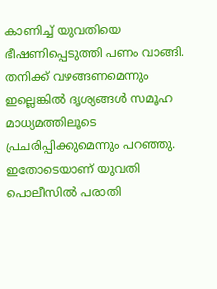കാണിച്ച് യുവതിയെ ഭീഷണിപ്പെടുത്തി പണം വാങ്ങി. തനിക്ക് വഴങ്ങണമെന്നും ഇല്ലെങ്കിൽ ദൃശ്യങ്ങൾ സമൂഹ മാധ്യമത്തിലൂടെ പ്രചരിപ്പിക്കുമെന്നും പറഞ്ഞു. ഇതോടെയാണ് യുവതി പൊലീസിൽ പരാതി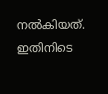നൽകിയത്. ഇതിനിടെ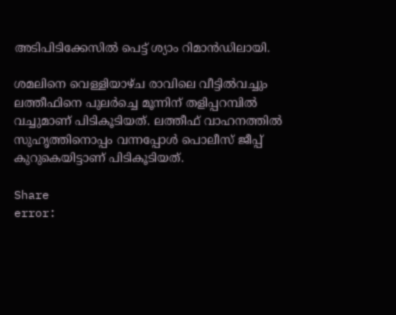അടിപിടിക്കേസിൽ പെട്ട് ശ്യാം റിമാൻഡിലായി.

ശമലിനെ വെള്ളിയാഴ്ച രാവിലെ വീട്ടില്‍വച്ചും ലത്തീഫിനെ പുലര്‍ച്ചെ മൂന്നിന് തളിപ്പറമ്പിൽ വച്ചുമാണ് പിടികൂടിയത്. ലത്തീഫ് വാഹനത്തില്‍ സുഹൃത്തിനൊപ്പം വന്നപ്പോൾ പൊലീസ് ജീപ്പ് കുറുകെയിട്ടാണ് പിടികൂടിയത്.

Share
error: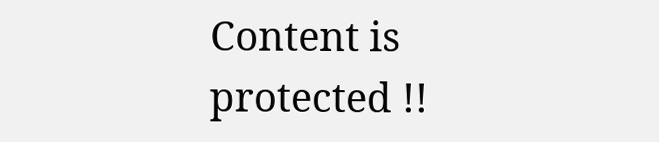Content is protected !!